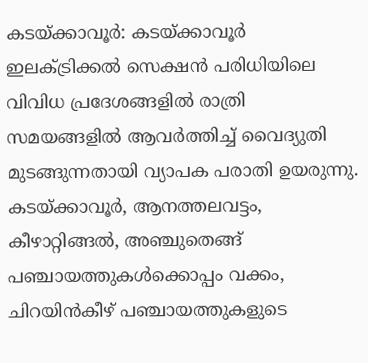കടയ്ക്കാവൂർ: കടയ്ക്കാവൂർ ഇലക്ട്രിക്കൽ സെക്ഷൻ പരിധിയിലെ വിവിധ പ്രദേശങ്ങളിൽ രാത്രി സമയങ്ങളിൽ ആവർത്തിച്ച് വൈദ്യുതി മുടങ്ങുന്നതായി വ്യാപക പരാതി ഉയരുന്നു. കടയ്ക്കാവൂർ, ആനത്തലവട്ടം, കീഴാറ്റിങ്ങൽ, അഞ്ചുതെങ്ങ് പഞ്ചായത്തുകൾക്കൊപ്പം വക്കം, ചിറയിൻകീഴ് പഞ്ചായത്തുകളുടെ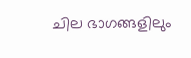ചില ഭാഗങ്ങളിലും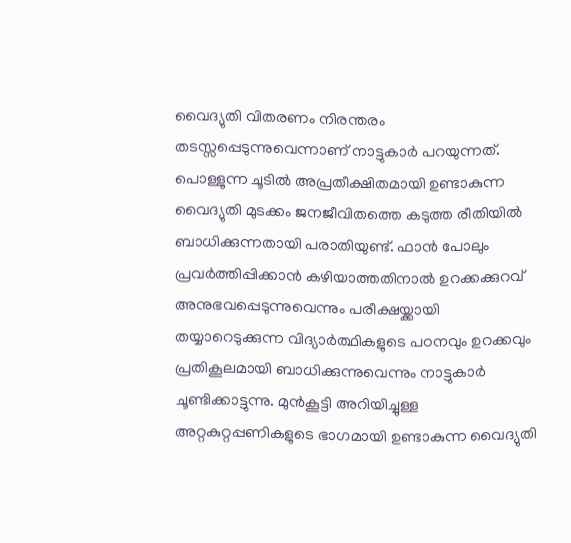വൈദ്യുതി വിതരണം നിരന്തരം തടസ്സപ്പെടുന്നുവെന്നാണ് നാട്ടുകാർ പറയുന്നത്.
പൊള്ളുന്ന ചൂടിൽ അപ്രതീക്ഷിതമായി ഉണ്ടാകുന്ന വൈദ്യുതി മുടക്കം ജനജീവിതത്തെ കടുത്ത രീതിയിൽ ബാധിക്കുന്നതായി പരാതിയുണ്ട്. ഫാൻ പോലും പ്രവർത്തിപ്പിക്കാൻ കഴിയാത്തതിനാൽ ഉറക്കക്കുറവ് അനുഭവപ്പെടുന്നുവെന്നും പരീക്ഷയ്ക്കായി തയ്യാറെടുക്കുന്ന വിദ്യാർത്ഥികളുടെ പഠനവും ഉറക്കവും പ്രതികൂലമായി ബാധിക്കുന്നുവെന്നും നാട്ടുകാർ ചൂണ്ടിക്കാട്ടുന്നു. മുൻകൂട്ടി അറിയിച്ചുള്ള അറ്റകുറ്റപ്പണികളുടെ ഭാഗമായി ഉണ്ടാകുന്ന വൈദ്യുതി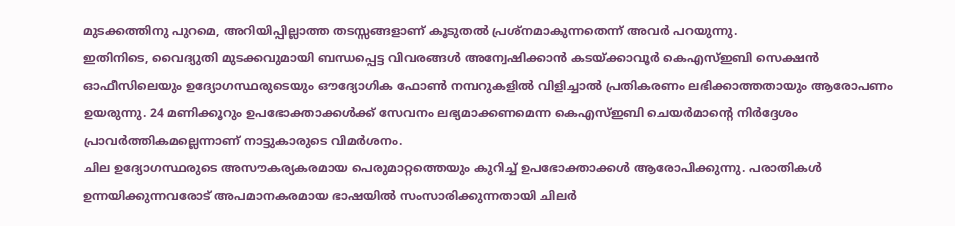മുടക്കത്തിനു പുറമെ, അറിയിപ്പില്ലാത്ത തടസ്സങ്ങളാണ് കൂടുതൽ പ്രശ്നമാകുന്നതെന്ന് അവർ പറയുന്നു.
ഇതിനിടെ, വൈദ്യുതി മുടക്കവുമായി ബന്ധപ്പെട്ട വിവരങ്ങൾ അന്വേഷിക്കാൻ കടയ്ക്കാവൂർ കെഎസ്ഇബി സെക്ഷൻ ഓഫീസിലെയും ഉദ്യോഗസ്ഥരുടെയും ഔദ്യോഗിക ഫോൺ നമ്പറുകളിൽ വിളിച്ചാൽ പ്രതികരണം ലഭിക്കാത്തതായും ആരോപണം ഉയരുന്നു. 24 മണിക്കൂറും ഉപഭോക്താക്കൾക്ക് സേവനം ലഭ്യമാക്കണമെന്ന കെഎസ്ഇബി ചെയർമാന്റെ നിർദ്ദേശം പ്രാവർത്തികമല്ലെന്നാണ് നാട്ടുകാരുടെ വിമർശനം.
ചില ഉദ്യോഗസ്ഥരുടെ അസൗകര്യകരമായ പെരുമാറ്റത്തെയും കുറിച്ച് ഉപഭോക്താക്കൾ ആരോപിക്കുന്നു. പരാതികൾ ഉന്നയിക്കുന്നവരോട് അപമാനകരമായ ഭാഷയിൽ സംസാരിക്കുന്നതായി ചിലർ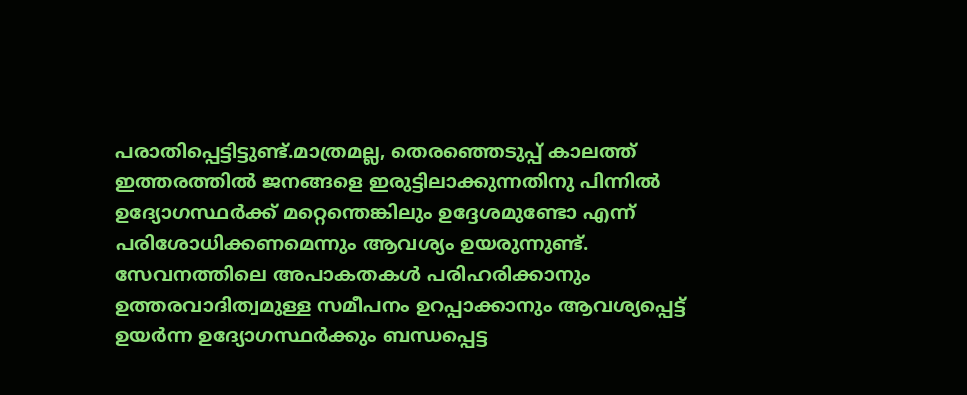പരാതിപ്പെട്ടിട്ടുണ്ട്.മാത്രമല്ല, തെരഞ്ഞെടുപ്പ് കാലത്ത് ഇത്തരത്തിൽ ജനങ്ങളെ ഇരുട്ടിലാക്കുന്നതിനു പിന്നിൽ ഉദ്യോഗസ്ഥർക്ക് മറ്റെന്തെങ്കിലും ഉദ്ദേശമുണ്ടോ എന്ന് പരിശോധിക്കണമെന്നും ആവശ്യം ഉയരുന്നുണ്ട്.
സേവനത്തിലെ അപാകതകൾ പരിഹരിക്കാനും ഉത്തരവാദിത്വമുള്ള സമീപനം ഉറപ്പാക്കാനും ആവശ്യപ്പെട്ട് ഉയർന്ന ഉദ്യോഗസ്ഥർക്കും ബന്ധപ്പെട്ട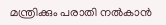മന്ത്രിക്കും പരാതി നൽകാൻ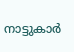നാട്ടുകാർ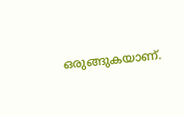ഒരുങ്ങുകയാണ്.